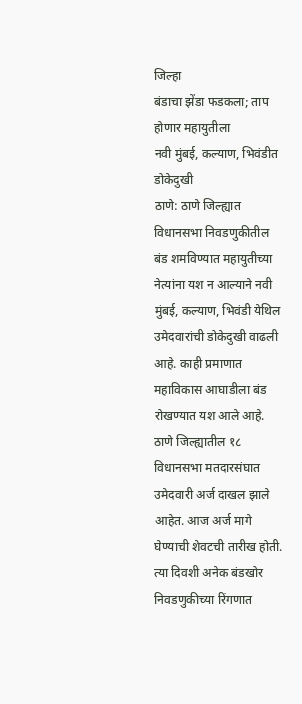जिल्हा
बंडाचा झेंडा फडकला; ताप होणार महायुतीला
नवी मुंबई, कल्याण, भिवंडीत डोकेदुखी
ठाणे: ठाणे जिल्ह्यात विधानसभा निवडणुकीतील बंड शमविण्यात महायुतीच्या नेत्यांना यश न आल्याने नवी मुंबई, कल्याण, भिवंडी येथिल उमेदवारांची डोकेदुखी वाढली आहे. काही प्रमाणात महाविकास आघाडीला बंड रोखण्यात यश आले आहे.
ठाणे जिल्ह्यातील १८ विधानसभा मतदारसंघात उमेदवारी अर्ज दाखल झाले आहेत. आज अर्ज मागे घेण्याची शेवटची तारीख होती. त्या दिवशी अनेक बंडखोर निवडणुकीच्या रिंगणात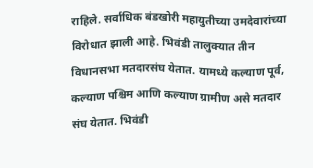राहिले. सर्वाधिक बंडखोरी महायुतीच्या उमदेवारांच्या विरोधात झाली आहे. भिवंडी तालुक्यात तीन विधानसभा मतदारसंघ येतात. यामध्ये कल्याण पूर्व, कल्याण पश्चिम आणि कल्याण ग्रामीण असे मतदार संघ येतात. भिवंडी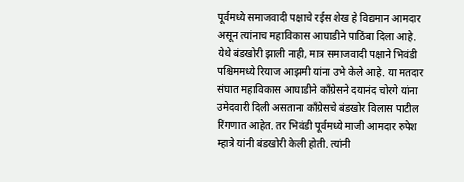पूर्वमध्ये समाजवादी पक्षाचे रईस शेख हे विद्यमान आमदार असून त्यांनाच महाविकास आघाडीने पाठिंबा दिला आहे. येथे बंडखोरी झाली नाही, मात्र समाजवादी पक्षाने भिवंडी पश्चिममध्ये रियाज आझमी यांना उभे केले आहे. या मतदार संघात महाविकास आघाडीने काँग्रेसने दयानंद चोरगे यांना उमेदवारी दिली असताना काँग्रेसचे बंडखोर विलास पाटील रिंगणात आहेत. तर भिवंडी पूर्वमध्ये माजी आमदार रुपेश म्हात्रे यांनी बंडखोरी केली होती. त्यांनी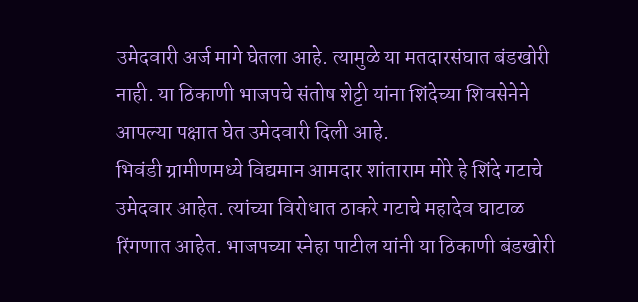उमेदवारी अर्ज मागे घेतला आहे. त्यामुळे या मतदारसंघात बंडखोरी नाही. या ठिकाणी भाजपचे संतोष शेट्टी यांना शिंदेच्या शिवसेनेने आपल्या पक्षात घेत उमेदवारी दिली आहे.
भिवंडी ग्रामीणमध्ये विद्यमान आमदार शांताराम मोरे हे शिंदे गटाचे उमेदवार आहेत. त्यांच्या विरोधात ठाकरे गटाचे महादेव घाटाळ रिंगणात आहेत. भाजपच्या स्नेहा पाटील यांनी या ठिकाणी बंडखोरी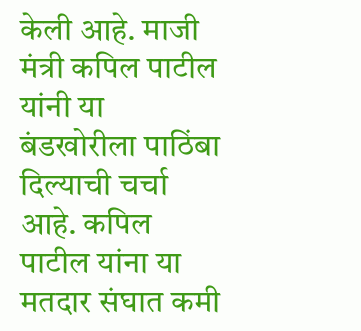केली आहे. माजी मंत्री कपिल पाटील यांनी या बंडखोरीला पाठिंबा दिल्याची चर्चा आहे. कपिल पाटील यांना या मतदार संघात कमी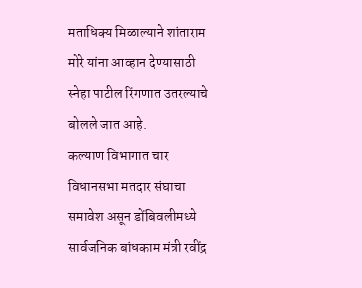मताधिक्य मिळाल्याने शांताराम मोरे यांना आव्हान देण्यासाठी स्नेहा पाटील रिंगणात उतरल्याचे बोलले जात आहे.
कल्याण विभागात चार विधानसभा मतदार संघाचा समावेश असून डोंबिवलीमध्ये सार्वजनिक बांधकाम मंत्री रवींद्र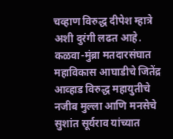चव्हाण विरुद्ध दीपेश म्हात्रे अशी दुरंगी लढत आहे. कळवा-मुंब्रा मतदारसंघात महाविकास आघाडीचे जितेंद्र आव्हाड विरुद्ध महायुतीचे नजीब मुल्ला आणि मनसेचे सुशांत सूर्यराव यांच्यात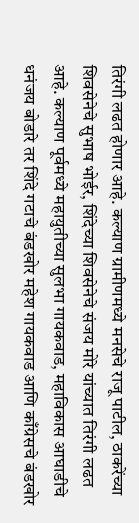तिरंगी लढत होणार आहे. कल्याण ग्रामीणमध्ये मनसेचे राजू पाटील, ठाकरेंच्या शिवसेनेचे सुभाष भोईर, शिंदेच्या शिवसेनेचे संजय मोरे यांच्यात तिरंगी लढत आहे. कल्याण पूर्वमध्ये महायुतीच्या सुलभा गायकवाड, महाविकास आघाडीचे धनंजय बोडारे तर शिंदे गटाचे बंडखोर महेश गायकवाड आणि काँग्रेसचे बंडखोर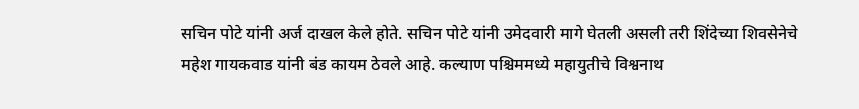सचिन पोटे यांनी अर्ज दाखल केले होते. सचिन पोटे यांनी उमेदवारी मागे घेतली असली तरी शिंदेच्या शिवसेनेचे महेश गायकवाड यांनी बंड कायम ठेवले आहे. कल्याण पश्चिममध्ये महायुतीचे विश्वनाथ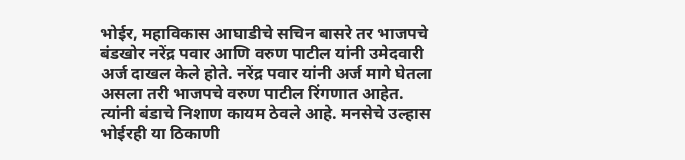भोईर, महाविकास आघाडीचे सचिन बासरे तर भाजपचे बंडखोर नरेंद्र पवार आणि वरुण पाटील यांनी उमेदवारी अर्ज दाखल केले होते. नरेंद्र पवार यांनी अर्ज मागे घेतला असला तरी भाजपचे वरुण पाटील रिंगणात आहेत. त्यांनी बंडाचे निशाण कायम ठेवले आहे. मनसेचे उल्हास भोईरही या ठिकाणी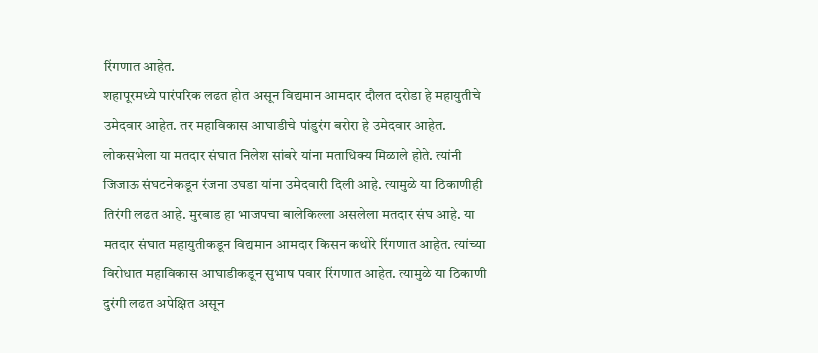रिंगणात आहेत.
शहापूरमध्ये पारंपरिक लढत होत असून विद्यमान आमदार दौलत दरोडा हे महायुतीचे उमेदवार आहेत. तर महाविकास आघाडीचे पांडुरंग बरोरा हे उमेदवार आहेत. लोकसभेला या मतदार संघात निलेश सांबरे यांना मताधिक्य मिळाले होते. त्यांनी जिजाऊ संघटनेकडून रंजना उघडा यांना उमेदवारी दिली आहे. त्यामुळे या ठिकाणीही तिरंगी लढत आहे. मुरबाड हा भाजपचा बालेकिल्ला असलेला मतदार संघ आहे. या मतदार संघात महायुतीकडून विद्यमान आमदार किसन कथोरे रिंगणात आहेत. त्यांच्या विरोधात महाविकास आघाडीकडून सुभाष पवार रिंगणात आहेत. त्यामुळे या ठिकाणी दुरंगी लढत अपेक्षित असून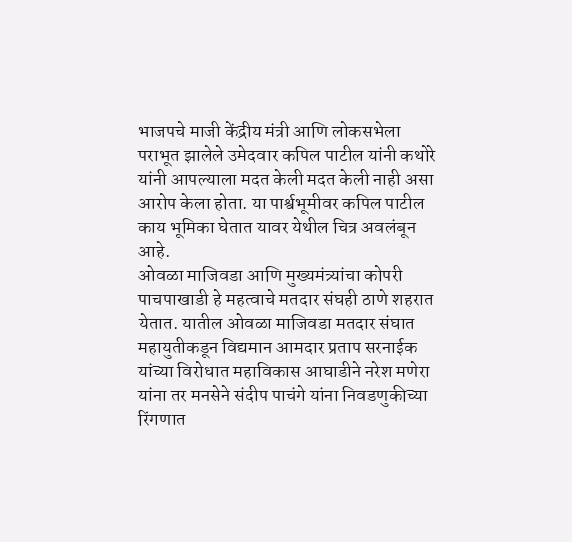भाजपचे माजी केंद्रीय मंत्री आणि लोकसभेला पराभूत झालेले उमेदवार कपिल पाटील यांनी कथोरे यांनी आपल्याला मदत केली मदत केली नाही असा आरोप केला होता. या पार्श्वभूमीवर कपिल पाटील काय भूमिका घेतात यावर येथील चित्र अवलंबून आहे.
ओवळा माजिवडा आणि मुख्यमंत्र्यांचा कोपरी पाचपाखाडी हे महत्वाचे मतदार संघही ठाणे शहरात येतात. यातील ओवळा माजिवडा मतदार संघात महायुतीकडून विद्यमान आमदार प्रताप सरनाईक यांच्या विरोधात महाविकास आघाडीने नरेश मणेरा यांना तर मनसेने संदीप पाचंगे यांना निवडणुकीच्या रिंगणात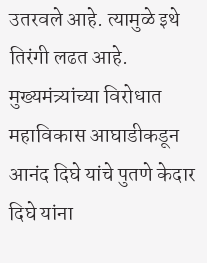उतरवले आहे. त्यामुळे इथे तिरंगी लढत आहे.
मुख्यमंत्र्यांच्या विरोधात महाविकास आघाडीकडून आनंद दिघे यांचे पुतणे केदार दिघे यांना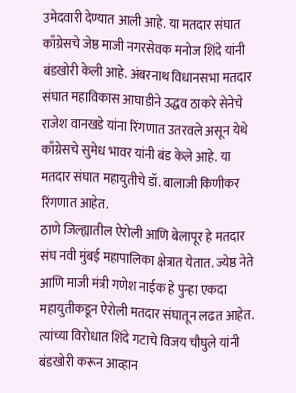उमेदवारी देण्यात आली आहे. या मतदार संघात काँग्रेसचे जेष्ठ माजी नगरसेवक मनोज शिंदे यांनी बंडखोरी केली आहे. अंबरनाथ विधानसभा मतदार संघात महाविकास आघाडीने उद्धव ठाकरे सेनेचे राजेश वानखडे यांना रिंगणात उतरवले असून येथे काँग्रेसचे सुमेध भावर यांनी बंड केले आहे. या मतदार संघात महायुतीचे डॉ. बालाजी किणीकर रिंगणात आहेत.
ठाणे जिल्ह्यातील ऐरोली आणि बेलापूर हे मतदार संघ नवी मुंबई महापालिका क्षेत्रात येतात. ज्येष्ठ नेते आणि माजी मंत्री गणेश नाईक हे पुन्हा एकदा महायुतीकडून ऐरोली मतदार संघातून लढत आहेत. त्यांच्या विरोधात शिंदे गटाचे विजय चौघुले यांनी बंडखोरी करून आव्हान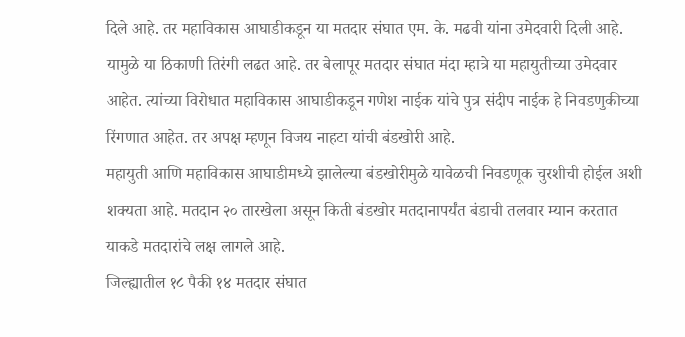दिले आहे. तर महाविकास आघाडीकडून या मतदार संघात एम. के. मढवी यांना उमेदवारी दिली आहे. यामुळे या ठिकाणी तिरंगी लढत आहे. तर बेलापूर मतदार संघात मंदा म्हात्रे या महायुतीच्या उमेदवार आहेत. त्यांच्या विरोधात महाविकास आघाडीकडून गणेश नाईक यांचे पुत्र संदीप नाईक हे निवडणुकीच्या रिंगणात आहेत. तर अपक्ष म्हणून विजय नाहटा यांची बंडखोरी आहे.
महायुती आणि महाविकास आघाडीमध्ये झालेल्या बंडखोरीमुळे यावेळची निवडणूक चुरशीची होईल अशी शक्यता आहे. मतदान २० तारखेला असून किती बंडखोर मतदानापर्यंत बंडाची तलवार म्यान करतात याकडे मतदारांचे लक्ष लागले आहे.
जिल्ह्यातील १८ पैकी १४ मतदार संघात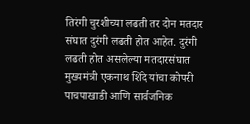तिरंगी चुरशीच्या लढती तर दोन मतदार संघात दुरंगी लढती होत आहेत. दुरंगी लढती होत असलेल्या मतदारसंघात मुख्यमंत्री एकनाथ शिंदे यांचा कोपरी पाचपाखाडी आणि सार्वजनिक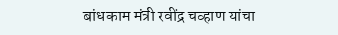बांधकाम मंत्री रवींद्र चव्हाण यांचा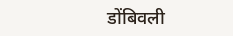डोंबिवली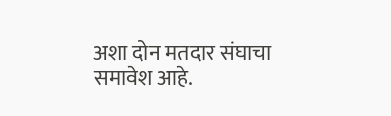अशा दोन मतदार संघाचा समावेश आहे.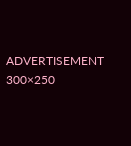ADVERTISEMENT 300×250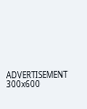ADVERTISEMENT 300x600